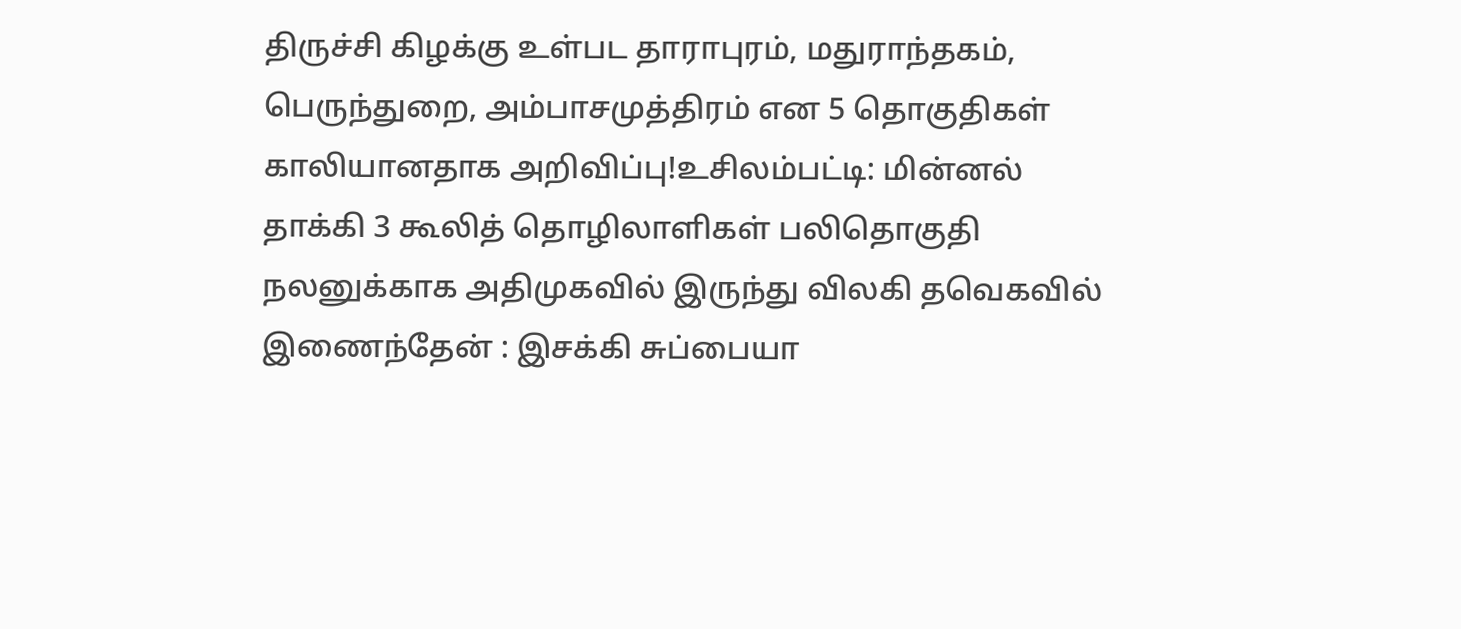திருச்சி கிழக்கு உள்பட தாராபுரம், மதுராந்தகம், பெருந்துறை, அம்பாசமுத்திரம் என 5 தொகுதிகள் காலியானதாக அறிவிப்பு!உசிலம்பட்டி: மின்னல் தாக்கி 3 கூலித் தொழிலாளிகள் பலிதொகுதி நலனுக்காக அதிமுகவில் இருந்து விலகி தவெகவில் இணைந்தேன் : இசக்கி சுப்பையா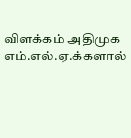விளக்கம் அதிமுக எம்.எல்.ஏ.க்களால்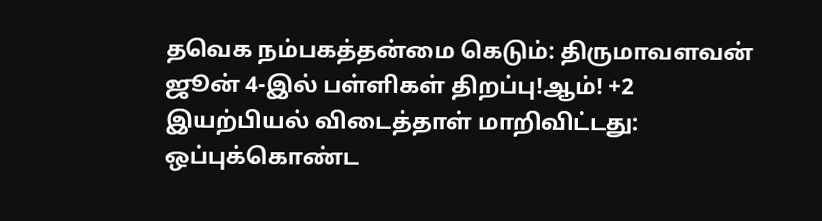தவெக நம்பகத்தன்மை கெடும்: திருமாவளவன் ஜூன் 4-இல் பள்ளிகள் திறப்பு!ஆம்! +2 இயற்பியல் விடைத்தாள் மாறிவிட்டது: ஒப்புக்கொண்ட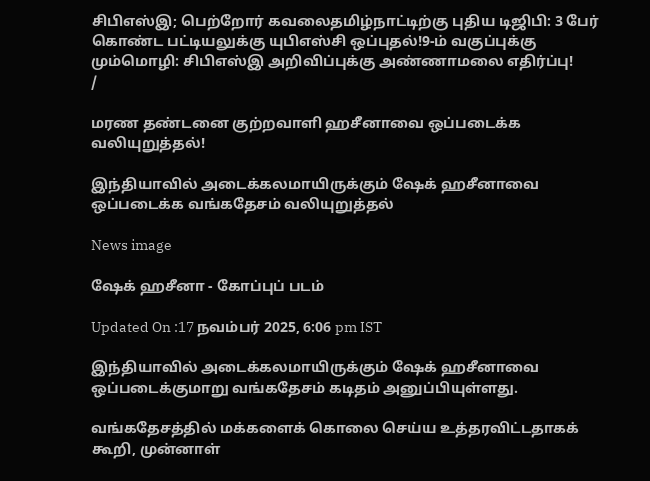சிபிஎஸ்இ; பெற்றோர் கவலைதமிழ்நாட்டிற்கு புதிய டிஜிபி: 3 பேர் கொண்ட பட்டியலுக்கு யுபிஎஸ்சி ஒப்புதல்!9-ம் வகுப்புக்கு மும்மொழி: சிபிஎஸ்இ அறிவிப்புக்கு அண்ணாமலை எதிர்ப்பு!
/

மரண தண்டனை குற்றவாளி ஹசீனாவை ஒப்படைக்க வலியுறுத்தல்!

இந்தியாவில் அடைக்கலமாயிருக்கும் ஷேக் ஹசீனாவை ஒப்படைக்க வங்கதேசம் வலியுறுத்தல்

News image

ஷேக் ஹசீனா - கோப்புப் படம்

Updated On :17 நவம்பர் 2025, 6:06 pm IST

இந்தியாவில் அடைக்கலமாயிருக்கும் ஷேக் ஹசீனாவை ஒப்படைக்குமாறு வங்கதேசம் கடிதம் அனுப்பியுள்ளது.

வங்கதேசத்தில் மக்களைக் கொலை செய்ய உத்தரவிட்டதாகக் கூறி, முன்னாள்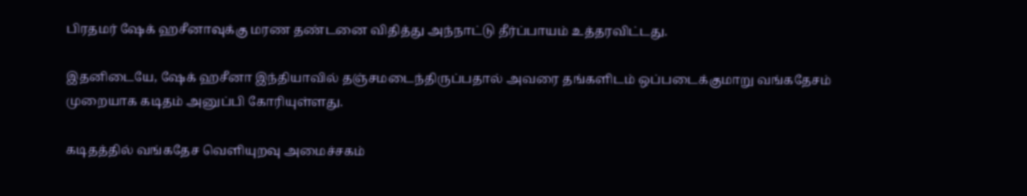பிரதமர் ஷேக் ஹசீனாவுக்கு மரண தண்டனை விதித்து அந்நாட்டு தீர்ப்பாயம் உத்தரவிட்டது.

இதனிடையே, ஷேக் ஹசீனா இந்தியாவில் தஞ்சமடைந்திருப்பதால் அவரை தங்களிடம் ஒப்படைக்குமாறு வங்கதேசம் முறையாக கடிதம் அனுப்பி கோரியுள்ளது.

கடிதத்தில் வங்கதேச வெளியுறவு அமைச்சகம்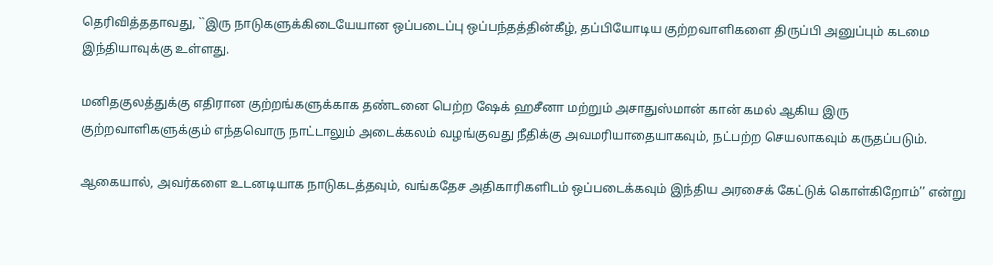தெரிவித்ததாவது, ``இரு நாடுகளுக்கிடையேயான ஒப்படைப்பு ஒப்பந்தத்தின்கீழ், தப்பியோடிய குற்றவாளிகளை திருப்பி அனுப்பும் கடமை இந்தியாவுக்கு உள்ளது.

மனிதகுலத்துக்கு எதிரான குற்றங்களுக்காக தண்டனை பெற்ற ஷேக் ஹசீனா மற்றும் அசாதுஸ்மான் கான் கமல் ஆகிய இரு குற்றவாளிகளுக்கும் எந்தவொரு நாட்டாலும் அடைக்கலம் வழங்குவது நீதிக்கு அவமரியாதையாகவும், நட்பற்ற செயலாகவும் கருதப்படும்.

ஆகையால், அவர்களை உடனடியாக நாடுகடத்தவும், வங்கதேச அதிகாரிகளிடம் ஒப்படைக்கவும் இந்திய அரசைக் கேட்டுக் கொள்கிறோம்’’ என்று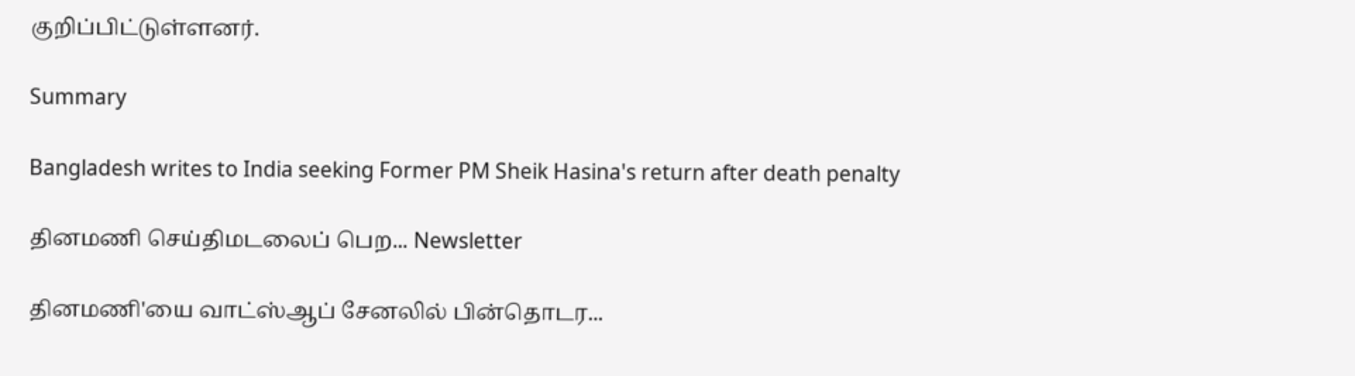குறிப்பிட்டுள்ளனர்.

Summary

Bangladesh writes to India seeking Former PM Sheik Hasina's return after death penalty

தினமணி செய்திமடலைப் பெற... Newsletter

தினமணி'யை வாட்ஸ்ஆப் சேனலில் பின்தொடர...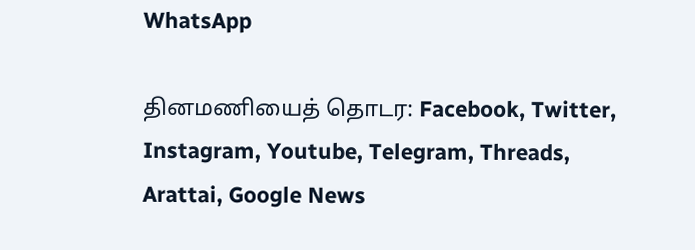WhatsApp

தினமணியைத் தொடர: Facebook, Twitter, Instagram, Youtube, Telegram, Threads, Arattai, Google News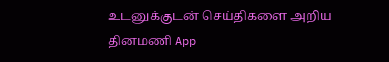உடனுக்குடன் செய்திகளை அறிய தினமணி App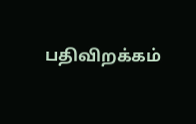பதிவிறக்கம்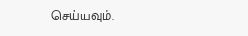செய்யவும்.